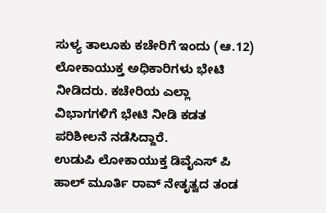ಸುಳ್ಯ ತಾಲೂಕು ಕಚೇರಿಗೆ ಇಂದು (ಆ.12) ಲೋಕಾಯುಕ್ತ ಅಧಿಕಾರಿಗಳು ಭೇಟಿ ನೀಡಿದರು. ಕಚೇರಿಯ ಎಲ್ಲಾ ವಿಭಾಗಗಳಿಗೆ ಭೇಟಿ ನೀಡಿ ಕಡತ ಪರಿಶೀಲನೆ ನಡೆಸಿದ್ದಾರೆ.
ಉಡುಪಿ ಲೋಕಾಯುಕ್ತ ಡಿವೈಎಸ್ ಪಿ ಹಾಲ್ ಮೂರ್ತಿ ರಾವ್ ನೇತೃತ್ವದ ತಂಡ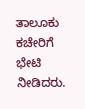ತಾಲೂಕು ಕಚೇರಿಗೆ ಭೇಟಿ ನೀಡಿದರು.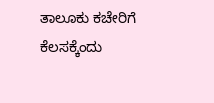ತಾಲೂಕು ಕಚೇರಿಗೆ ಕೆಲಸಕ್ಕೆಂದು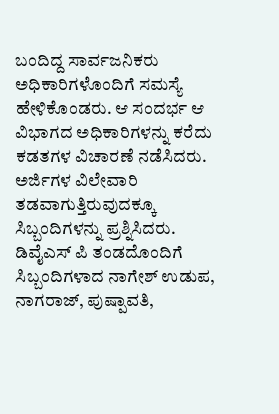ಬಂದಿದ್ದ ಸಾರ್ವಜನಿಕರು ಅಧಿಕಾರಿಗಳೊಂದಿಗೆ ಸಮಸ್ಯೆ ಹೇಳಿಕೊಂಡರು. ಆ ಸಂದರ್ಭ ಆ ವಿಭಾಗದ ಅಧಿಕಾರಿಗಳನ್ನು ಕರೆದು ಕಡತಗಳ ವಿಚಾರಣೆ ನಡೆಸಿದರು. ಅರ್ಜಿಗಳ ವಿಲೇವಾರಿ ತಡವಾಗುತ್ತಿರುವುದಕ್ಕೂ ಸಿಬ್ಬಂದಿಗಳನ್ನು ಪ್ರಶ್ನಿಸಿದರು.
ಡಿವೈಎಸ್ ಪಿ ತಂಡದೊಂದಿಗೆ ಸಿಬ್ಬಂದಿಗಳಾದ ನಾಗೇಶ್ ಉಡುಪ, ನಾಗರಾಜ್, ಪುಷ್ಪಾವತಿ,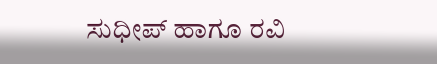ಸುಧೀಪ್ ಹಾಗೂ ರವಿ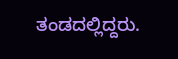ತಂಡದಲ್ಲಿದ್ದರು.